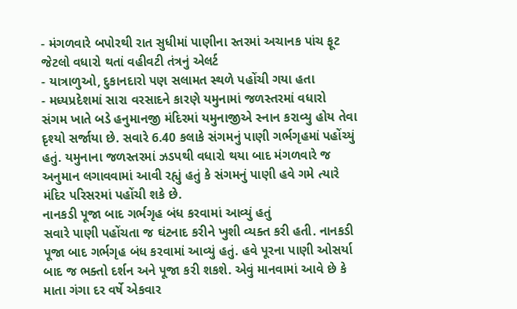- મંગળવારે બપોરથી રાત સુધીમાં પાણીના સ્તરમાં અચાનક પાંચ ફૂટ જેટલો વધારો થતાં વહીવટી તંત્રનું એલર્ટ
- યાત્રાળુઓ, દુકાનદારો પણ સલામત સ્થળે પહોંચી ગયા હતા
- મધ્યપ્રદેશમાં સારા વરસાદને કારણે યમુનામાં જળસ્તરમાં વધારો
સંગમ ખાતે બડે હનુમાનજી મંદિરમાં યમુનાજીએ સ્નાન કરાવ્યુ હોય તેવા દૃશ્યો સર્જાયા છે. સવારે 6.40 કલાકે સંગમનું પાણી ગર્ભગૃહમાં પહોંચ્યું હતું. યમુનાના જળસ્તરમાં ઝડપથી વધારો થયા બાદ મંગળવારે જ અનુમાન લગાવવામાં આવી રહ્યું હતું કે સંગમનું પાણી હવે ગમે ત્યારે મંદિર પરિસરમાં પહોંચી શકે છે.
નાનકડી પૂજા બાદ ગર્ભગૃહ બંધ કરવામાં આવ્યું હતું
સવારે પાણી પહોંચતા જ ઘંટનાદ કરીને ખુશી વ્યક્ત કરી હતી. નાનકડી પૂજા બાદ ગર્ભગૃહ બંધ કરવામાં આવ્યું હતું. હવે પૂરના પાણી ઓસર્યા બાદ જ ભક્તો દર્શન અને પૂજા કરી શકશે. એવું માનવામાં આવે છે કે માતા ગંગા દર વર્ષે એકવાર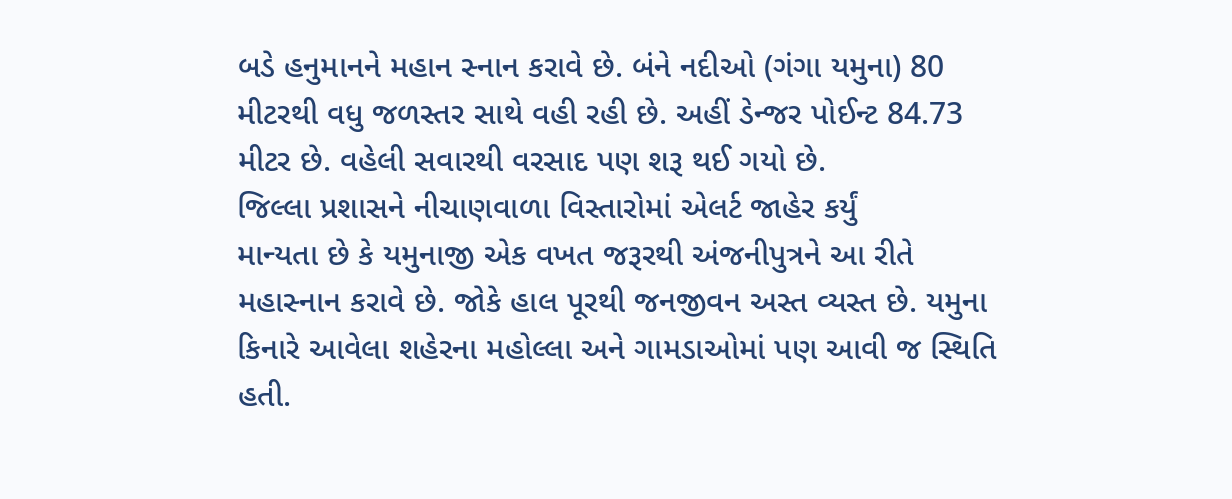બડે હનુમાનને મહાન સ્નાન કરાવે છે. બંને નદીઓ (ગંગા યમુના) 80 મીટરથી વધુ જળસ્તર સાથે વહી રહી છે. અહીં ડેન્જર પોઈન્ટ 84.73 મીટર છે. વહેલી સવારથી વરસાદ પણ શરૂ થઈ ગયો છે.
જિલ્લા પ્રશાસને નીચાણવાળા વિસ્તારોમાં એલર્ટ જાહેર કર્યું
માન્યતા છે કે યમુનાજી એક વખત જરૂરથી અંજનીપુત્રને આ રીતે મહાસ્નાન કરાવે છે. જોકે હાલ પૂરથી જનજીવન અસ્ત વ્યસ્ત છે. યમુના કિનારે આવેલા શહેરના મહોલ્લા અને ગામડાઓમાં પણ આવી જ સ્થિતિ હતી.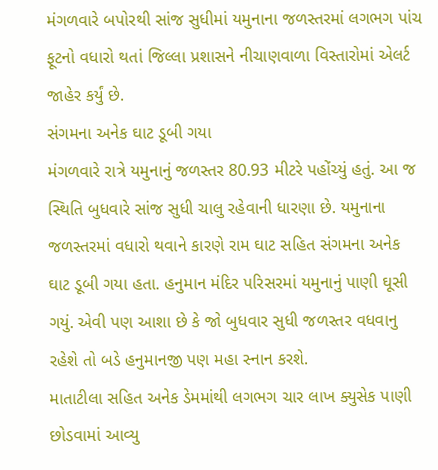મંગળવારે બપોરથી સાંજ સુધીમાં યમુનાના જળસ્તરમાં લગભગ પાંચ ફૂટનો વધારો થતાં જિલ્લા પ્રશાસને નીચાણવાળા વિસ્તારોમાં એલર્ટ જાહેર કર્યું છે.
સંગમના અનેક ઘાટ ડૂબી ગયા
મંગળવારે રાત્રે યમુનાનું જળસ્તર 80.93 મીટરે પહોંચ્યું હતું. આ જ સ્થિતિ બુધવારે સાંજ સુધી ચાલુ રહેવાની ધારણા છે. યમુનાના જળસ્તરમાં વધારો થવાને કારણે રામ ઘાટ સહિત સંગમના અનેક ઘાટ ડૂબી ગયા હતા. હનુમાન મંદિર પરિસરમાં યમુનાનું પાણી ઘૂસી ગયું. એવી પણ આશા છે કે જો બુધવાર સુધી જળસ્તર વધવાનુ રહેશે તો બડે હનુમાનજી પણ મહા સ્નાન કરશે.
માતાટીલા સહિત અનેક ડેમમાંથી લગભગ ચાર લાખ ક્યુસેક પાણી છોડવામાં આવ્યુ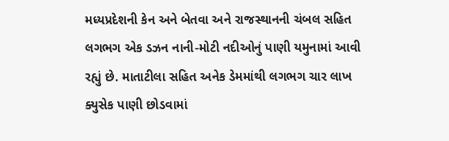મધ્યપ્રદેશની કેન અને બેતવા અને રાજસ્થાનની ચંબલ સહિત લગભગ એક ડઝન નાની-મોટી નદીઓનું પાણી યમુનામાં આવી રહ્યું છે. માતાટીલા સહિત અનેક ડેમમાંથી લગભગ ચાર લાખ ક્યુસેક પાણી છોડવામાં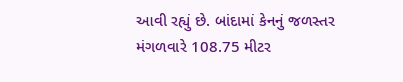આવી રહ્યું છે. બાંદામાં કેનનું જળસ્તર મંગળવારે 108.75 મીટર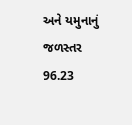અને યમુનાનું જળસ્તર 96.23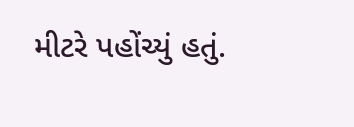મીટરે પહોંચ્યું હતું.